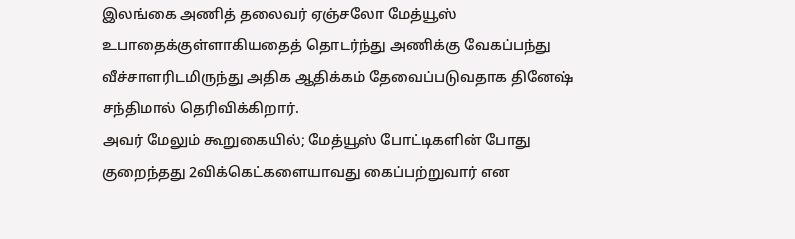இலங்கை அணித் தலைவர் ஏஞ்சலோ மேத்யூஸ் உபாதைக்குள்ளாகியதைத் தொடர்ந்து அணிக்கு வேகப்பந்து வீச்சாளரிடமிருந்து அதிக ஆதிக்கம் தேவைப்படுவதாக தினேஷ் சந்திமால் தெரிவிக்கிறார்.
அவர் மேலும் கூறுகையில்; மேத்யூஸ் போட்டிகளின் போது குறைந்தது 2விக்கெட்களையாவது கைப்பற்றுவார் என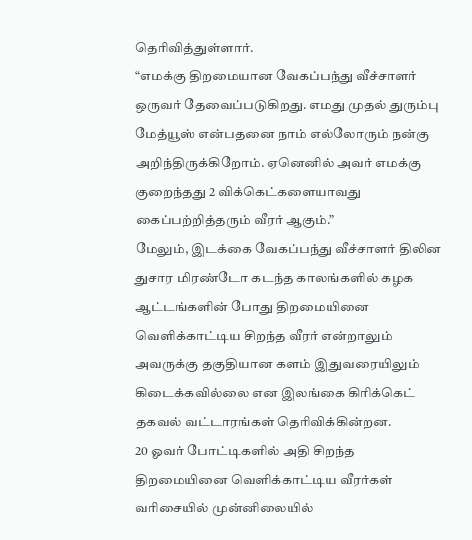தெரிவித்துள்ளார்.
“எமக்கு திறமையான வேகப்பந்து வீச்சாளர் ஒருவர் தேவைப்படுகிறது. எமது முதல் துரும்பு மேத்யூஸ் என்பதனை நாம் எல்லோரும் நன்கு அறிந்திருக்கிறோம். ஏனெனில் அவர் எமக்கு குறைந்தது 2 விக்கெட்களையாவது கைப்பற்றித்தரும் வீரர் ஆகும்.”
மேலும், இடக்கை வேகப்பந்து வீச்சாளர் திலின துசார மிரண்டோ கடந்த காலங்களில் கழக ஆட்டங்களின் போது திறமையினை வெளிக்காட்டிய சிறந்த வீரர் என்றாலும் அவருக்கு தகுதியான களம் இதுவரையிலும் கிடைக்கவில்லை என இலங்கை கிரிக்கெட் தகவல் வட்டாரங்கள் தெரிவிக்கின்றன.
20 ஓவர் போட்டிகளில் அதி சிறந்த திறமையினை வெளிக்காட்டிய வீரர்கள் வரிசையில் முன்னிலையில்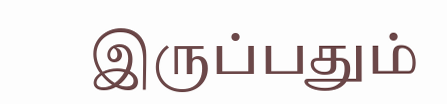இருப்பதும்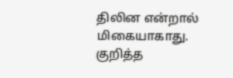திலின என்றால் மிகையாகாது.
குறித்த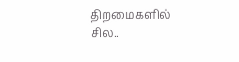திறமைகளில் சில..